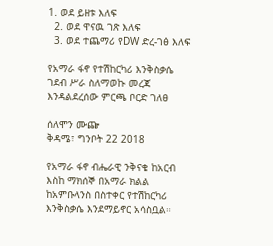1. ወደ ይዘቱ እለፍ
  2. ወደ ዋናዉ ገጽ እለፍ
  3. ወደ ተጨማሪ የDW ድረ-ገፅ እለፍ

የአማራ ፋኖ የተሽከርካሪ እንቅስቃሴ ገደብ ሥራ ስለማወኩ መረጃ እንዳልደረሰው ምርጫ ቦርድ ገለፀ

ሰለሞን ሙጬ
ቅዳሜ፣ ግንቦት 22 2018

የአማራ ፋኖ ብሔራዊ ንቅናቄ ከአርብ እስከ ማክሰኞ በአማራ ክልል ከአምቡላንስ በስተቀር የተሽከርካሪ እንቅስቃሴ እንደማይኖር አሳስቧል።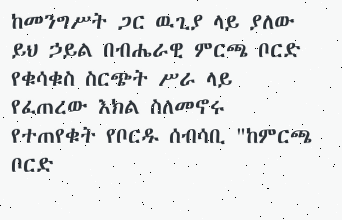ከመንግሥት ጋር ዉጊያ ላይ ያለው ይህ ኃይል በብሔራዊ ምርጫ ቦርድ የቁሳቁስ ስርጭት ሥራ ላይ የፈጠረው እክል ስለመኖሩ የተጠየቁት የቦርዱ ሰብሳቢ "ከምርጫ ቦርድ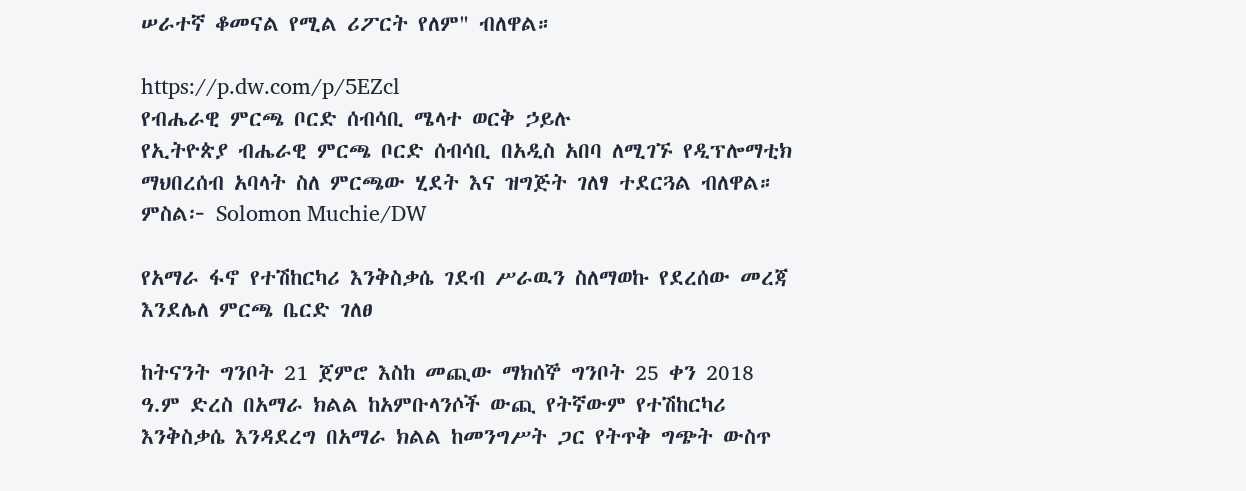ሠራተኛ ቆመናል የሚል ሪፖርት የለም" ብለዋል።

https://p.dw.com/p/5EZcl
የብሔራዊ ምርጫ ቦርድ ሰብሳቢ ሜላተ ወርቅ ኃይሉ
የኢትዮጵያ ብሔራዊ ምርጫ ቦርድ ሰብሳቢ በአዲስ አበባ ለሚገኙ የዲፕሎማቲክ ማህበረሰብ አባላት ስለ ምርጫው ሂደት እና ዝግጅት ገለፃ ተደርጓል ብለዋል። ምስል፦ Solomon Muchie/DW

የአማራ ፋኖ የተሽከርካሪ እንቅስቃሴ ገደብ ሥራዉን ስለማወኩ የደረሰው መረጃ እንደሌለ ምርጫ ቤርድ ገለፀ

ከትናንት ግንቦት 21 ጀምሮ እስከ መጪው ማክሰኞ ግንቦት 25 ቀን 2018 ዓ.ም ድረስ በአማራ ክልል ከአምቡላንሶች ውጪ የትኛውም የተሽከርካሪ እንቅስቃሴ እንዳደረግ በአማራ ክልል ከመንግሥት ጋር የትጥቅ ግጭት ውስጥ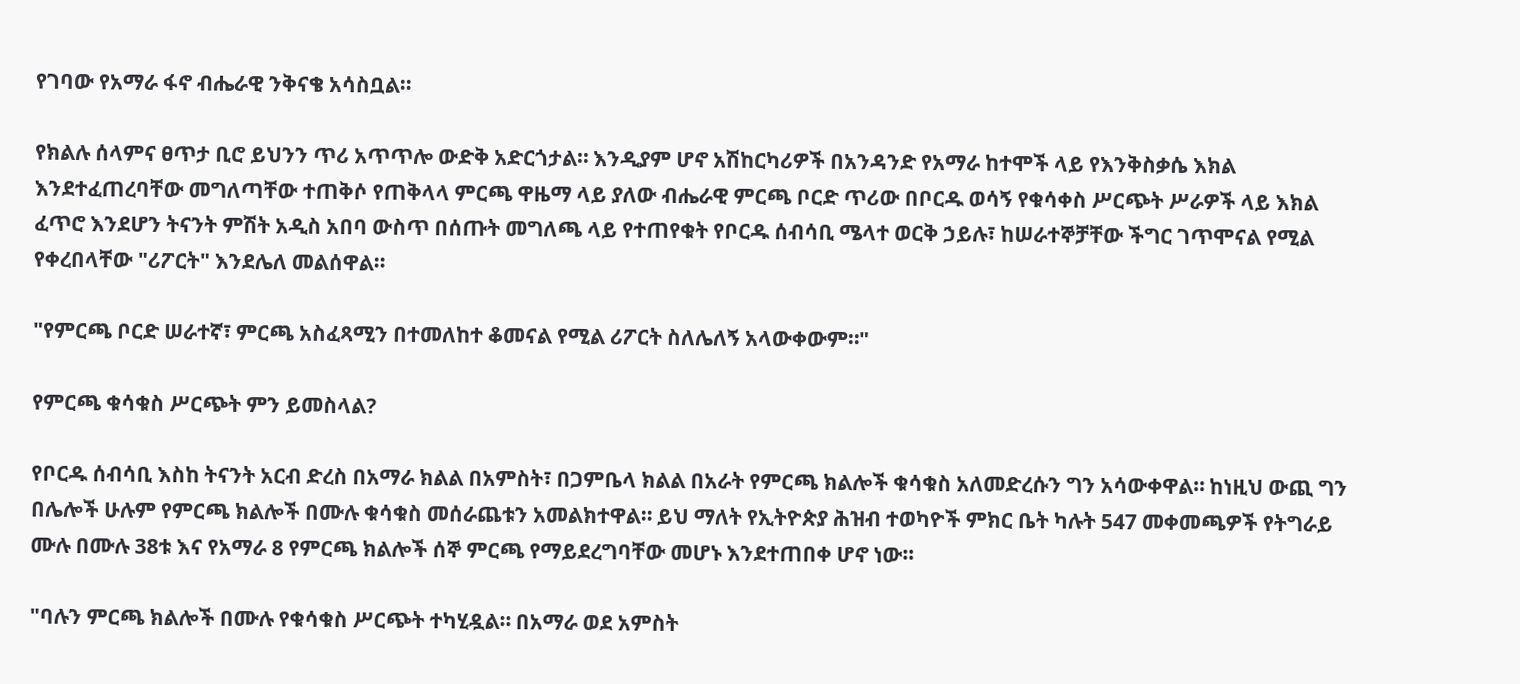የገባው የአማራ ፋኖ ብሔራዊ ንቅናቄ አሳስቧል።

የክልሉ ሰላምና ፀጥታ ቢሮ ይህንን ጥሪ አጥጥሎ ውድቅ አድርጎታል። እንዲያም ሆኖ አሽከርካሪዎች በአንዳንድ የአማራ ከተሞች ላይ የእንቅስቃሴ እክል እንደተፈጠረባቸው መግለጣቸው ተጠቅሶ የጠቅላላ ምርጫ ዋዜማ ላይ ያለው ብሔራዊ ምርጫ ቦርድ ጥሪው በቦርዱ ወሳኝ የቁሳቀስ ሥርጭት ሥራዎች ላይ እክል ፈጥሮ እንደሆን ትናንት ምሽት አዲስ አበባ ውስጥ በሰጡት መግለጫ ላይ የተጠየቁት የቦርዱ ሰብሳቢ ሜላተ ወርቅ ኃይሉ፣ ከሠራተኞቻቸው ችግር ገጥሞናል የሚል የቀረበላቸው "ሪፖርት" እንደሌለ መልሰዋል።

"የምርጫ ቦርድ ሠራተኛ፣ ምርጫ አስፈጻሚን በተመለከተ ቆመናል የሚል ሪፖርት ስለሌለኝ አላውቀውም።"

የምርጫ ቁሳቁስ ሥርጭት ምን ይመስላል?

የቦርዱ ሰብሳቢ እስከ ትናንት አርብ ድረስ በአማራ ክልል በአምስት፣ በጋምቤላ ክልል በአራት የምርጫ ክልሎች ቁሳቁስ አለመድረሱን ግን አሳውቀዋል። ከነዚህ ውጪ ግን በሌሎች ሁሉም የምርጫ ክልሎች በሙሉ ቁሳቁስ መሰራጨቱን አመልክተዋል። ይህ ማለት የኢትዮጵያ ሕዝብ ተወካዮች ምክር ቤት ካሉት 547 መቀመጫዎች የትግራይ ሙሉ በሙሉ 38ቱ እና የአማራ 8 የምርጫ ክልሎች ሰኞ ምርጫ የማይደረግባቸው መሆኑ እንደተጠበቀ ሆኖ ነው።

"ባሉን ምርጫ ክልሎች በሙሉ የቁሳቁስ ሥርጭት ተካሂዷል። በአማራ ወደ አምስት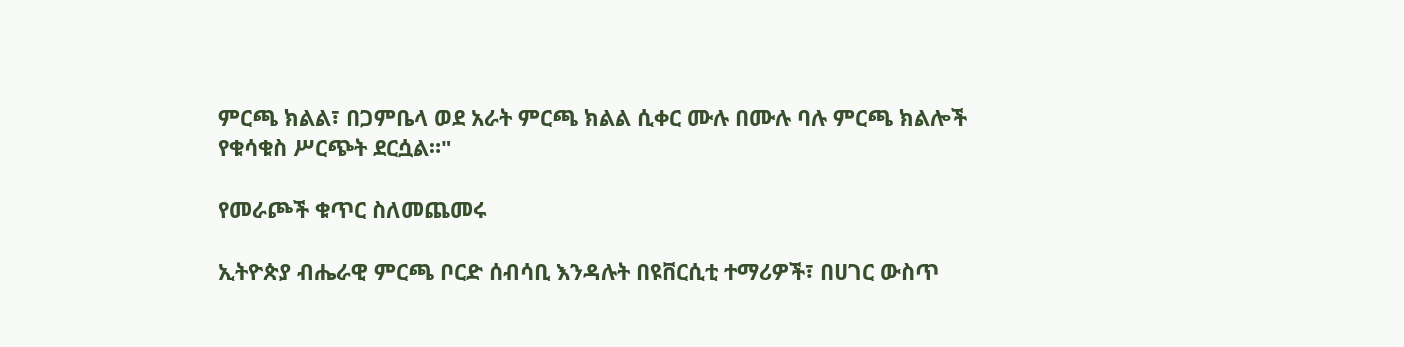ምርጫ ክልል፣ በጋምቤላ ወደ አራት ምርጫ ክልል ሲቀር ሙሉ በሙሉ ባሉ ምርጫ ክልሎች የቁሳቁስ ሥርጭት ደርሷል።"

የመራጮች ቁጥር ስለመጨመሩ

ኢትዮጵያ ብሔራዊ ምርጫ ቦርድ ሰብሳቢ እንዳሉት በዩቨርሲቲ ተማሪዎች፣ በሀገር ውስጥ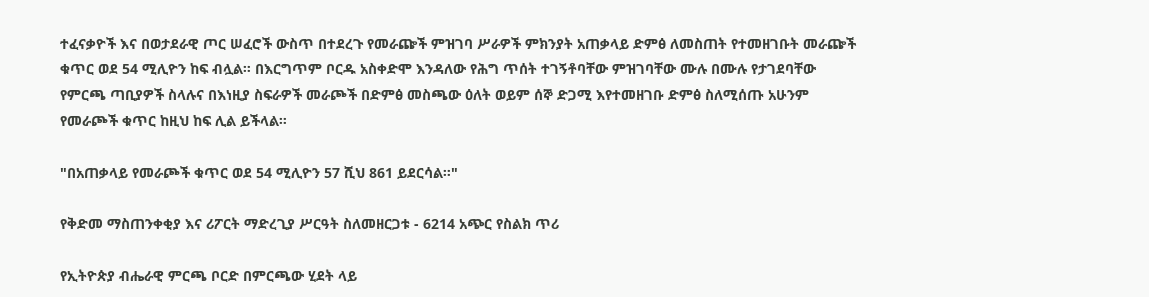ተፈናቃዮች እና በወታደራዊ ጦር ሠፈሮች ውስጥ በተደረጉ የመራጬች ምዝገባ ሥራዎች ምክንያት አጠቃላይ ድምፅ ለመስጠት የተመዘገቡት መራጬች ቁጥር ወደ 54 ሚሊዮን ከፍ ብሏል። በእርግጥም ቦርዱ አስቀድሞ እንዳለው የሕግ ጥሰት ተገኝቶባቸው ምዝገባቸው ሙሉ በሙሉ የታገደባቸው የምርጫ ጣቢያዎች ስላሉና በእነዚያ ስፍራዎች መራጮች በድምፅ መስጫው ዕለት ወይም ሰኞ ድጋሚ እየተመዘገቡ ድምፅ ስለሚሰጡ አሁንም የመራጮች ቁጥር ከዚህ ከፍ ሊል ይችላል።

"በአጠቃላይ የመራጮች ቁጥር ወደ 54 ሚሊዮን 57 ሺህ 861 ይደርሳል።"

የቅድመ ማስጠንቀቂያ እና ሪፖርት ማድረጊያ ሥርዓት ስለመዘርጋቱ - 6214 አጭር የስልክ ጥሪ

የኢትዮጵያ ብሔራዊ ምርጫ ቦርድ በምርጫው ሂደት ላይ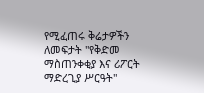የሚፈጠሩ ቅሬታዎችን ለመፍታት "የቅድመ ማስጠንቀቂያ እና ሪፖርት ማድረጊያ ሥርዓት"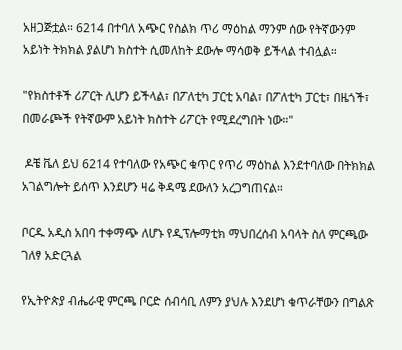አዘጋጅቷል። 6214 በተባለ አጭር የስልክ ጥሪ ማዕከል ማንም ሰው የትኛውንም አይነት ትክክል ያልሆነ ክስተት ሲመለከት ደውሎ ማሳወቅ ይችላል ተብሏል።

"የክስተቶች ሪፖርት ሊሆን ይችላል፣ በፖለቲካ ፓርቲ አባል፣ በፖለቲካ ፓርቲ፣ በዜጎች፣ በመራጮች የትኛውም አይነት ክስተት ሪፖርት የሚደረግበት ነው።"

 ዶቼ ቬለ ይህ 6214 የተባለው የአጭር ቁጥር የጥሪ ማዕከል እንደተባለው በትክክል አገልግሎት ይሰጥ እንደሆን ዛሬ ቅዳሜ ደውለን አረጋግጠናል።

ቦርዱ አዲስ አበባ ተቀማጭ ለሆኑ የዲፕሎማቲክ ማህበረሰብ አባላት ስለ ምርጫው ገለፃ አድርጓል

የኢትዮጵያ ብሔራዊ ምርጫ ቦርድ ሰብሳቢ ለምን ያህሉ እንደሆነ ቁጥራቸውን በግልጽ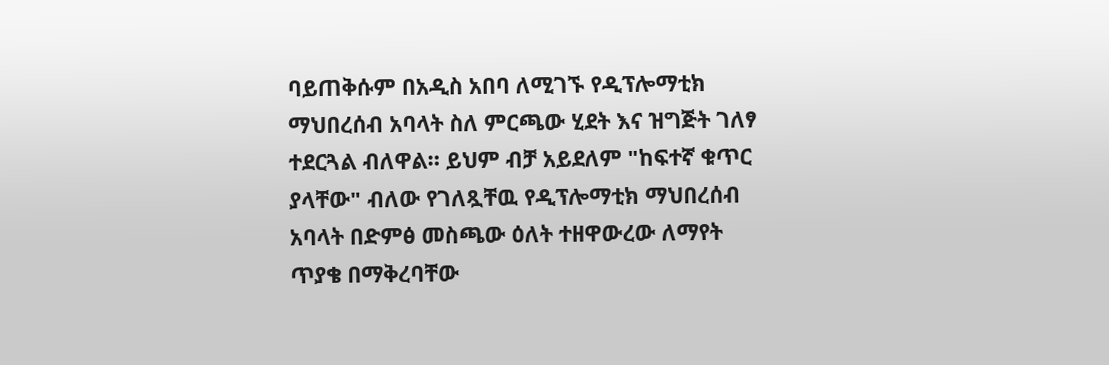ባይጠቅሱም በአዲስ አበባ ለሚገኙ የዲፕሎማቲክ ማህበረሰብ አባላት ስለ ምርጫው ሂደት እና ዝግጅት ገለፃ ተደርጓል ብለዋል። ይህም ብቻ አይደለም "ከፍተኛ ቁጥር ያላቸው" ብለው የገለጿቸዉ የዲፕሎማቲክ ማህበረሰብ አባላት በድምፅ መስጫው ዕለት ተዘዋውረው ለማየት ጥያቄ በማቅረባቸው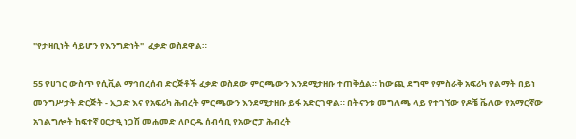"የታዛቢነት ሳይሆን የእንግድነት"  ፈቃድ ወስደዋል።

55 የሀገር ውስጥ የሲቪል ማኅበረሰብ ድርጅቶች ፈቃድ ወስደው ምርጫውን እንደሚታዘቡ ተጠቅሷል። ከውጪ ደግሞ የምስራቅ አፍሪካ የልማት በይነ መንግሥታት ድርጅት - ኢጋድ እና የአፍሪካ ሕብረት ምርጫውን እንደሚታዘቡ ይፋ አድርገዋል። በትናንቱ መግለጫ ላይ የተገኘው የዶቼ ቬለው የአማርኛው አገልግሎት ከፍተኛ ዐርታዒ ነጋሽ መሐመድ ለቦርዱ ሰብሳቢ የአውሮፓ ሕብረት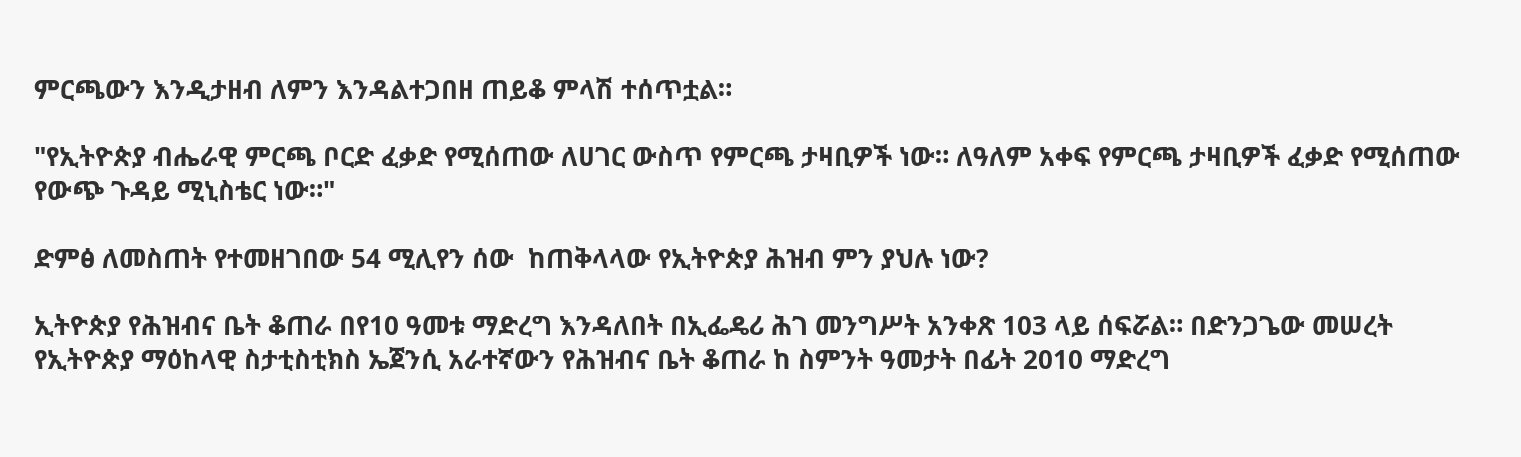ምርጫውን እንዲታዘብ ለምን እንዳልተጋበዘ ጠይቆ ምላሽ ተሰጥቷል።

"የኢትዮጵያ ብሔራዊ ምርጫ ቦርድ ፈቃድ የሚሰጠው ለሀገር ውስጥ የምርጫ ታዛቢዎች ነው። ለዓለም አቀፍ የምርጫ ታዛቢዎች ፈቃድ የሚሰጠው የውጭ ጉዳይ ሚኒስቴር ነው።"

ድምፅ ለመስጠት የተመዘገበው 54 ሚሊየን ሰው  ከጠቅላላው የኢትዮጵያ ሕዝብ ምን ያህሉ ነው?

ኢትዮጵያ የሕዝብና ቤት ቆጠራ በየ10 ዓመቱ ማድረግ እንዳለበት በኢፌዴሪ ሕገ መንግሥት አንቀጽ 103 ላይ ሰፍሯል። በድንጋጌው መሠረት የኢትዮጵያ ማዕከላዊ ስታቲስቲክስ ኤጀንሲ አራተኛውን የሕዝብና ቤት ቆጠራ ከ ስምንት ዓመታት በፊት 2010 ማድረግ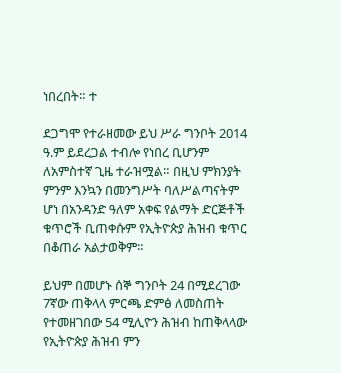ነበረበት። ተ

ደጋግሞ የተራዘመው ይህ ሥራ ግንቦት 2014 ዓ.ም ይደረጋል ተብሎ የነበረ ቢሆንም ለአምስተኛ ጊዜ ተራዝሟል። በዚህ ምክንያት ምንም እንኳን በመንግሥት ባለሥልጣናትም ሆነ በአንዳንድ ዓለም አቀፍ የልማት ድርጅቶች ቁጥሮች ቢጠቀሱም የኢትዮጵያ ሕዝብ ቁጥር በቆጠራ አልታወቅም።

ይህም በመሆኑ ሰኞ ግንቦት 24 በሚደረገው 7ኛው ጠቅላላ ምርጫ ድምፅ ለመስጠት የተመዘገበው 54 ሚሊዮን ሕዝብ ከጠቅላላው የኢትዮጵያ ሕዝብ ምን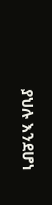ያህሉ እንደሆነ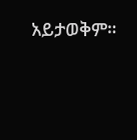አይታወቅም።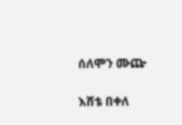ሰለሞን ሙጬ

እሸቴ በቀለ